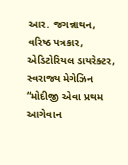આર. જગન્નાથન, વરિષ્ઠ પત્રકાર, એડિટોરિયલ ડાયરેક્ટર, સ્વરાજ્ય મેગેઝિન
“મોદીજી એવા પ્રથમ આગેવાન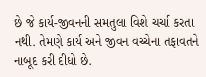છે જે કાર્ય-જીવનની સમતુલા વિશે ચર્ચા કરતા નથી. તેમણે કાર્ય અને જીવન વચ્ચેના તફાવતને નાબૂદ કરી દીધો છે.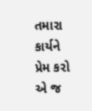તમારા કાર્યને પ્રેમ કરો એ જ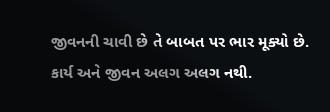જીવનની ચાવી છે તે બાબત પર ભાર મૂક્યો છે. કાર્ય અને જીવન અલગ અલગ નથી.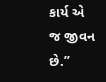કાર્ય એ જ જીવન છે.”